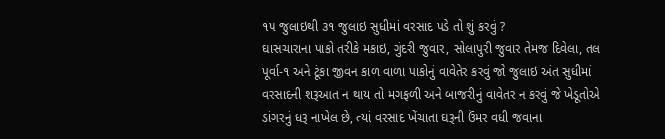૧૫ જુલાઇથી ૩૧ જુલાઇ સુધીમાં વરસાદ પડે તો શું કરવું ?
ઘાસચારાના પાકો તરીકે મકાઇ, ગુંદરી જુવાર, સોલાપુરી જુવાર તેમજ દિવેલા, તલ પૂર્વા-૧ અને ટૂંકા જીવન કાળ વાળા પાકોનું વાવેતેર કરવું જો જુલાઇ અંત સુધીમાં વરસાદની શરૂઆત ન થાય તો મગફળી અને બાજરીનું વાવેતર ન કરવું જે ખેડૂતોએ ડાંગરનું ધરૂ નાખેલ છે, ત્યાં વરસાદ ખેંચાતા ઘરૂની ઉંમર વધી જવાના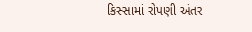કિસ્સામાં રોપણી અંતર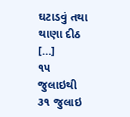ઘટાડવું તથા થાણા દીઠ […]
૧૫ જુલાઇથી ૩૧ જુલાઇ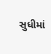સુધીમાં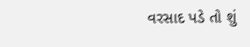વરસાદ પડે તો શું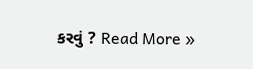કરવું ? Read More »